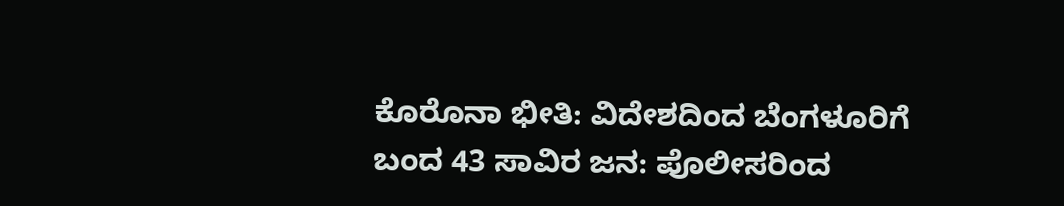ಕೊರೊನಾ ಭೀತಿ: ವಿದೇಶದಿಂದ ಬೆಂಗಳೂರಿಗೆ ಬಂದ 43 ಸಾವಿರ ಜನ: ಪೊಲೀಸರಿಂದ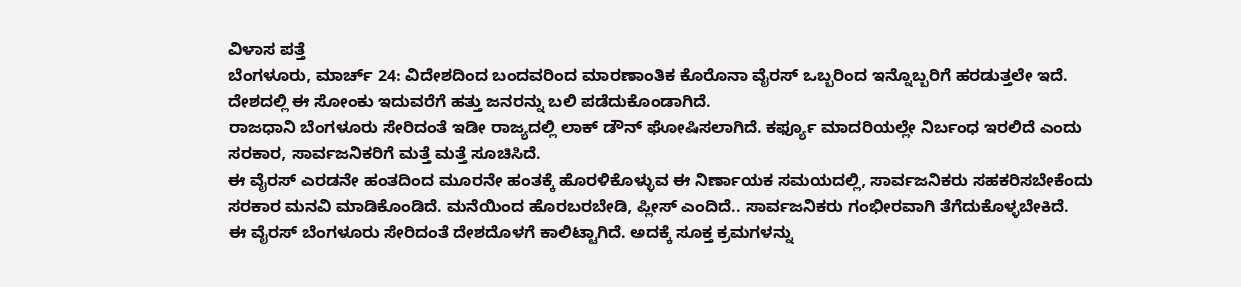ವಿಳಾಸ ಪತ್ತೆ
ಬೆಂಗಳೂರು, ಮಾರ್ಚ್ 24: ವಿದೇಶದಿಂದ ಬಂದವರಿಂದ ಮಾರಣಾಂತಿಕ ಕೊರೊನಾ ವೈರಸ್ ಒಬ್ಬರಿಂದ ಇನ್ನೊಬ್ಬರಿಗೆ ಹರಡುತ್ತಲೇ ಇದೆ. ದೇಶದಲ್ಲಿ ಈ ಸೋಂಕು ಇದುವರೆಗೆ ಹತ್ತು ಜನರನ್ನು ಬಲಿ ಪಡೆದುಕೊಂಡಾಗಿದೆ.
ರಾಜಧಾನಿ ಬೆಂಗಳೂರು ಸೇರಿದಂತೆ ಇಡೀ ರಾಜ್ಯದಲ್ಲಿ ಲಾಕ್ ಡೌನ್ ಘೋಷಿಸಲಾಗಿದೆ. ಕರ್ಫ್ಯೂ ಮಾದರಿಯಲ್ಲೇ ನಿರ್ಬಂಧ ಇರಲಿದೆ ಎಂದು ಸರಕಾರ, ಸಾರ್ವಜನಿಕರಿಗೆ ಮತ್ತೆ ಮತ್ತೆ ಸೂಚಿಸಿದೆ.
ಈ ವೈರಸ್ ಎರಡನೇ ಹಂತದಿಂದ ಮೂರನೇ ಹಂತಕ್ಕೆ ಹೊರಳಿಕೊಳ್ಳುವ ಈ ನಿರ್ಣಾಯಕ ಸಮಯದಲ್ಲಿ, ಸಾರ್ವಜನಿಕರು ಸಹಕರಿಸಬೇಕೆಂದು ಸರಕಾರ ಮನವಿ ಮಾಡಿಕೊಂಡಿದೆ. ಮನೆಯಿಂದ ಹೊರಬರಬೇಡಿ, ಪ್ಲೀಸ್ ಎಂದಿದೆ.. ಸಾರ್ವಜನಿಕರು ಗಂಭೀರವಾಗಿ ತೆಗೆದುಕೊಳ್ಳಬೇಕಿದೆ.
ಈ ವೈರಸ್ ಬೆಂಗಳೂರು ಸೇರಿದಂತೆ ದೇಶದೊಳಗೆ ಕಾಲಿಟ್ಟಾಗಿದೆ. ಅದಕ್ಕೆ ಸೂಕ್ತ ಕ್ರಮಗಳನ್ನು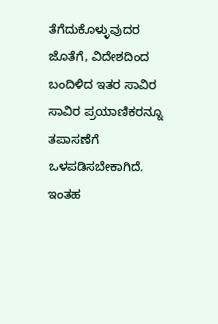ತೆಗೆದುಕೊಳ್ಳುವುದರ ಜೊತೆಗೆ, ವಿದೇಶದಿಂದ ಬಂದಿಳಿದ ಇತರ ಸಾವಿರ ಸಾವಿರ ಪ್ರಯಾಣಿಕರನ್ನೂ ತಪಾಸಣೆಗೆ ಒಳಪಡಿಸಬೇಕಾಗಿದೆ. ಇಂತಹ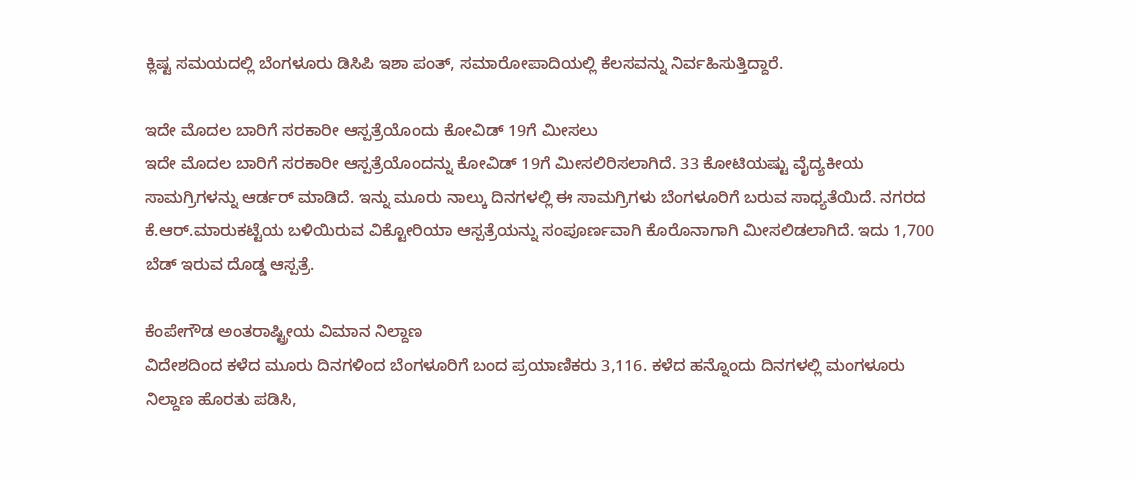ಕ್ಲಿಷ್ಟ ಸಮಯದಲ್ಲಿ ಬೆಂಗಳೂರು ಡಿಸಿಪಿ ಇಶಾ ಪಂತ್, ಸಮಾರೋಪಾದಿಯಲ್ಲಿ ಕೆಲಸವನ್ನು ನಿರ್ವಹಿಸುತ್ತಿದ್ದಾರೆ.

ಇದೇ ಮೊದಲ ಬಾರಿಗೆ ಸರಕಾರೀ ಆಸ್ಪತ್ರೆಯೊಂದು ಕೋವಿಡ್ 19ಗೆ ಮೀಸಲು
ಇದೇ ಮೊದಲ ಬಾರಿಗೆ ಸರಕಾರೀ ಆಸ್ಪತ್ರೆಯೊಂದನ್ನು ಕೋವಿಡ್ 19ಗೆ ಮೀಸಲಿರಿಸಲಾಗಿದೆ. 33 ಕೋಟಿಯಷ್ಟು ವೈದ್ಯಕೀಯ ಸಾಮಗ್ರಿಗಳನ್ನು ಆರ್ಡರ್ ಮಾಡಿದೆ. ಇನ್ನು ಮೂರು ನಾಲ್ಕು ದಿನಗಳಲ್ಲಿ ಈ ಸಾಮಗ್ರಿಗಳು ಬೆಂಗಳೂರಿಗೆ ಬರುವ ಸಾಧ್ಯತೆಯಿದೆ. ನಗರದ ಕೆ.ಆರ್.ಮಾರುಕಟ್ಟೆಯ ಬಳಿಯಿರುವ ವಿಕ್ಟೋರಿಯಾ ಆಸ್ಪತ್ರೆಯನ್ನು ಸಂಪೂರ್ಣವಾಗಿ ಕೊರೊನಾಗಾಗಿ ಮೀಸಲಿಡಲಾಗಿದೆ. ಇದು 1,700 ಬೆಡ್ ಇರುವ ದೊಡ್ಡ ಆಸ್ಪತ್ರೆ.

ಕೆಂಪೇಗೌಡ ಅಂತರಾಷ್ಟ್ರೀಯ ವಿಮಾನ ನಿಲ್ದಾಣ
ವಿದೇಶದಿಂದ ಕಳೆದ ಮೂರು ದಿನಗಳಿಂದ ಬೆಂಗಳೂರಿಗೆ ಬಂದ ಪ್ರಯಾಣಿಕರು 3,116. ಕಳೆದ ಹನ್ನೊಂದು ದಿನಗಳಲ್ಲಿ ಮಂಗಳೂರು ನಿಲ್ದಾಣ ಹೊರತು ಪಡಿಸಿ,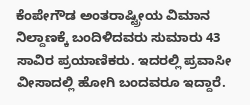ಕೆಂಪೇಗೌಡ ಅಂತರಾಷ್ಟ್ರೀಯ ವಿಮಾನ ನಿಲ್ದಾಣಕ್ಕೆ ಬಂದಿಳಿದವರು ಸುಮಾರು 43 ಸಾವಿರ ಪ್ರಯಾಣಿಕರು. ಇದರಲ್ಲಿ ಪ್ರವಾಸೀ ವೀಸಾದಲ್ಲಿ ಹೋಗಿ ಬಂದವರೂ ಇದ್ದಾರೆ.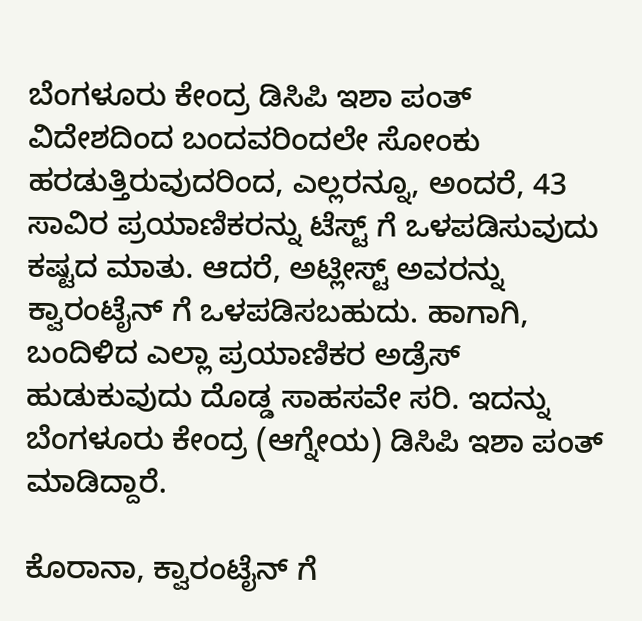ಬೆಂಗಳೂರು ಕೇಂದ್ರ ಡಿಸಿಪಿ ಇಶಾ ಪಂತ್
ವಿದೇಶದಿಂದ ಬಂದವರಿಂದಲೇ ಸೋಂಕು ಹರಡುತ್ತಿರುವುದರಿಂದ, ಎಲ್ಲರನ್ನೂ, ಅಂದರೆ, 43 ಸಾವಿರ ಪ್ರಯಾಣಿಕರನ್ನು ಟೆಸ್ಟ್ ಗೆ ಒಳಪಡಿಸುವುದು ಕಷ್ಟದ ಮಾತು. ಆದರೆ, ಅಟ್ಲೀಸ್ಟ್ ಅವರನ್ನು ಕ್ವಾರಂಟೈನ್ ಗೆ ಒಳಪಡಿಸಬಹುದು. ಹಾಗಾಗಿ, ಬಂದಿಳಿದ ಎಲ್ಲಾ ಪ್ರಯಾಣಿಕರ ಅಡ್ರೆಸ್ ಹುಡುಕುವುದು ದೊಡ್ಡ ಸಾಹಸವೇ ಸರಿ. ಇದನ್ನು ಬೆಂಗಳೂರು ಕೇಂದ್ರ (ಆಗ್ನೇಯ) ಡಿಸಿಪಿ ಇಶಾ ಪಂತ್ ಮಾಡಿದ್ದಾರೆ.

ಕೊರಾನಾ, ಕ್ವಾರಂಟೈನ್ ಗೆ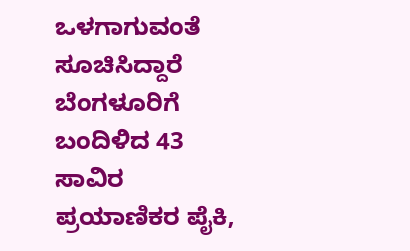ಒಳಗಾಗುವಂತೆ ಸೂಚಿಸಿದ್ದಾರೆ
ಬೆಂಗಳೂರಿಗೆ ಬಂದಿಳಿದ 43 ಸಾವಿರ ಪ್ರಯಾಣಿಕರ ಪೈಕಿ,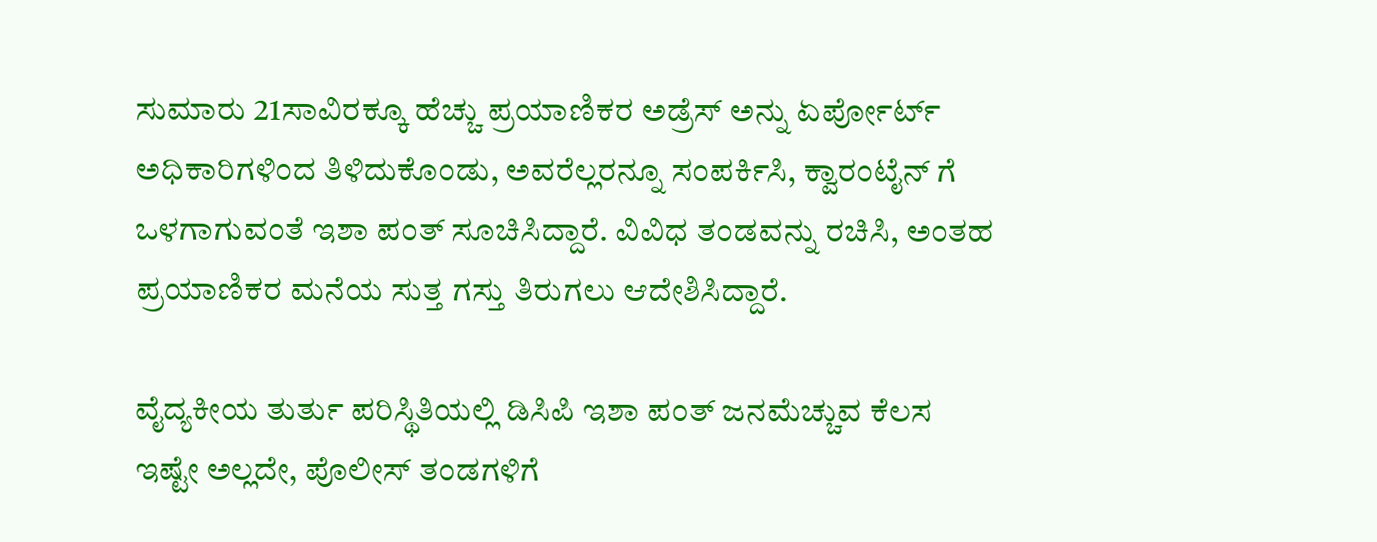ಸುಮಾರು 21ಸಾವಿರಕ್ಕೂ ಹೆಚ್ಚು ಪ್ರಯಾಣಿಕರ ಅಡ್ರೆಸ್ ಅನ್ನು ಏರ್ಪೋರ್ಟ್ ಅಧಿಕಾರಿಗಳಿಂದ ತಿಳಿದುಕೊಂಡು, ಅವರೆಲ್ಲರನ್ನೂ ಸಂಪರ್ಕಿಸಿ, ಕ್ವಾರಂಟೈನ್ ಗೆ ಒಳಗಾಗುವಂತೆ ಇಶಾ ಪಂತ್ ಸೂಚಿಸಿದ್ದಾರೆ. ವಿವಿಧ ತಂಡವನ್ನು ರಚಿಸಿ, ಅಂತಹ ಪ್ರಯಾಣಿಕರ ಮನೆಯ ಸುತ್ತ ಗಸ್ತು ತಿರುಗಲು ಆದೇಶಿಸಿದ್ದಾರೆ.

ವೈದ್ಯಕೀಯ ತುರ್ತು ಪರಿಸ್ಥಿತಿಯಲ್ಲಿ ಡಿಸಿಪಿ ಇಶಾ ಪಂತ್ ಜನಮೆಚ್ಚುವ ಕೆಲಸ
ಇಷ್ಟೇ ಅಲ್ಲದೇ, ಪೊಲೀಸ್ ತಂಡಗಳಿಗೆ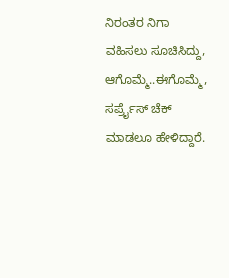ನಿರಂತರ ನಿಗಾ ವಹಿಸಲು ಸೂಚಿಸಿದ್ದು, ಆಗೊಮ್ಮೆ..ಈಗೊಮ್ಮೆ, ಸರ್ಪ್ರೈಸ್ ಚೆಕ್ ಮಾಡಲೂ ಹೇಳಿದ್ದಾರೆ.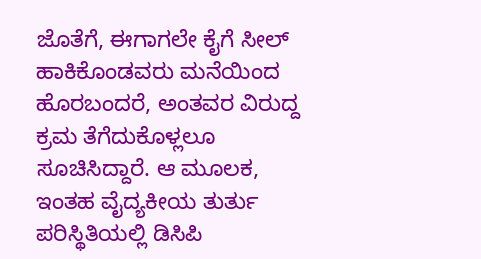ಜೊತೆಗೆ, ಈಗಾಗಲೇ ಕೈಗೆ ಸೀಲ್ ಹಾಕಿಕೊಂಡವರು ಮನೆಯಿಂದ ಹೊರಬಂದರೆ, ಅಂತವರ ವಿರುದ್ದ ಕ್ರಮ ತೆಗೆದುಕೊಳ್ಲಲೂ ಸೂಚಿಸಿದ್ದಾರೆ. ಆ ಮೂಲಕ, ಇಂತಹ ವೈದ್ಯಕೀಯ ತುರ್ತು ಪರಿಸ್ಥಿತಿಯಲ್ಲಿ ಡಿಸಿಪಿ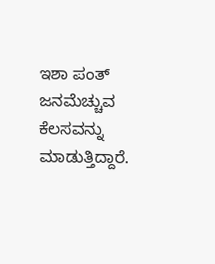ಇಶಾ ಪಂತ್ ಜನಮೆಚ್ಚುವ ಕೆಲಸವನ್ನು ಮಾಡುತ್ತಿದ್ದಾರೆ.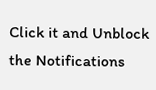Click it and Unblock the Notifications